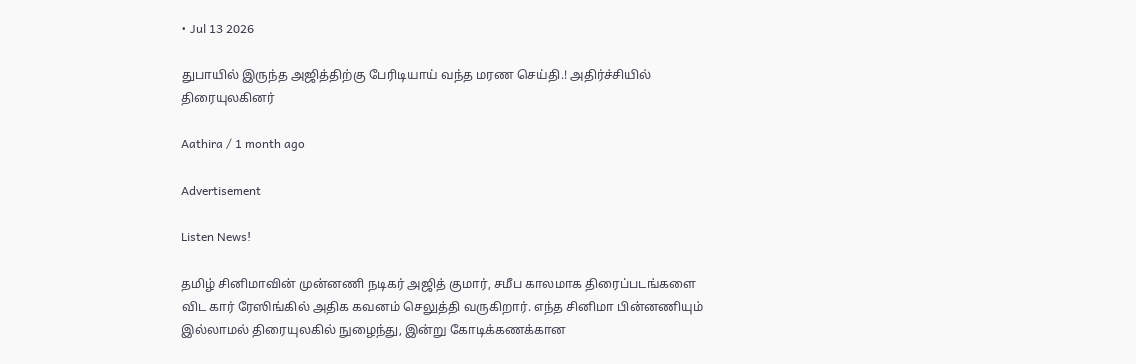• Jul 13 2026

துபாயில் இருந்த அஜித்திற்கு பேரிடியாய் வந்த மரண செய்தி.! அதிர்ச்சியில் திரையுலகினர்

Aathira / 1 month ago

Advertisement

Listen News!

தமிழ் சினிமாவின் முன்னணி நடிகர் அஜித் குமார், சமீப காலமாக திரைப்படங்களை விட கார் ரேஸிங்கில் அதிக கவனம் செலுத்தி வருகிறார். எந்த சினிமா பின்னணியும் இல்லாமல் திரையுலகில் நுழைந்து, இன்று கோடிக்கணக்கான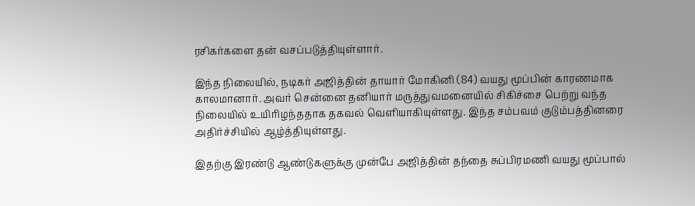ரசிகர்களை தன் வசப்படுத்தியுள்ளார்.

இந்த நிலையில், நடிகர் அஜித்தின் தாயார் மோகினி (84) வயது மூப்பின் காரணமாக காலமானார். அவர் சென்னை தனியார் மருத்துவமனையில் சிகிச்சை பெற்று வந்த நிலையில் உயிரிழந்ததாக தகவல் வெளியாகியுள்ளது. இந்த சம்பவம் குடும்பத்தினரை அதிர்ச்சியில் ஆழ்த்தியுள்ளது.

இதற்கு இரண்டு ஆண்டுகளுக்கு முன்பே அஜித்தின் தந்தை சுப்பிரமணி வயது மூப்பால்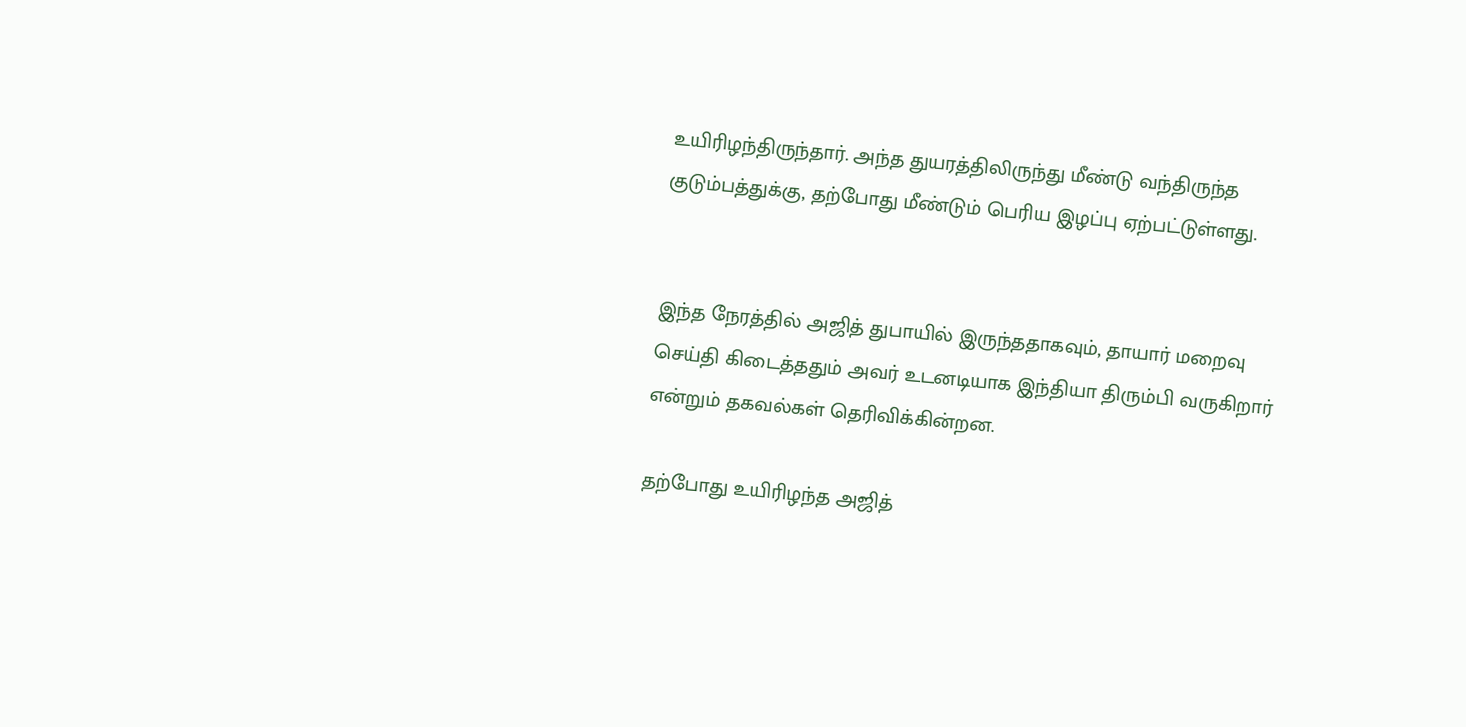உயிரிழந்திருந்தார். அந்த துயரத்திலிருந்து மீண்டு வந்திருந்த குடும்பத்துக்கு, தற்போது மீண்டும் பெரிய இழப்பு ஏற்பட்டுள்ளது.


இந்த நேரத்தில் அஜித் துபாயில் இருந்ததாகவும், தாயார் மறைவு செய்தி கிடைத்ததும் அவர் உடனடியாக இந்தியா திரும்பி வருகிறார் என்றும் தகவல்கள் தெரிவிக்கின்றன.

தற்போது உயிரிழந்த அஜித்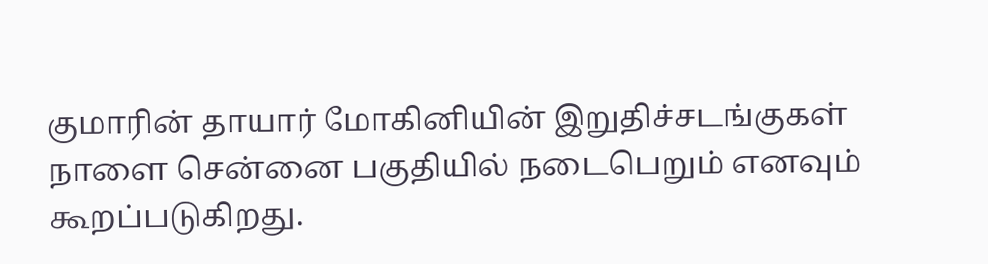குமாரின் தாயார் மோகினியின் இறுதிச்சடங்குகள் நாளை சென்னை பகுதியில் நடைபெறும் எனவும் கூறப்படுகிறது.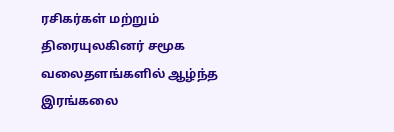ரசிகர்கள் மற்றும் திரையுலகினர் சமூக வலைதளங்களில் ஆழ்ந்த இரங்கலை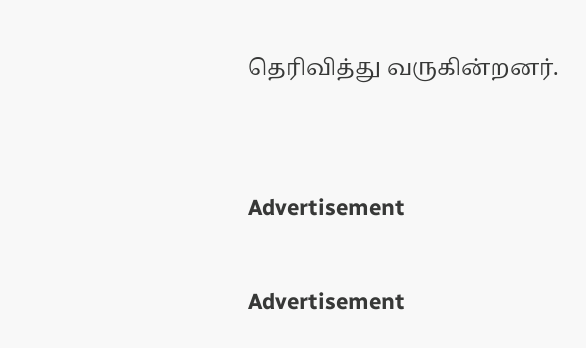தெரிவித்து வருகின்றனர்.


Advertisement

Advertisement